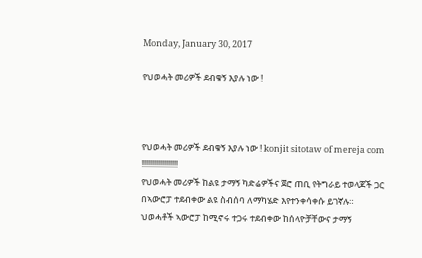Monday, January 30, 2017

የህወሓት መሪዎች ደብቁኝ እያሉ ነው !



የህወሓት መሪዎች ደብቁኝ እያሉ ነው ! konjit sitotaw of mereja com
!!!!!!!!!!!!!!!!!!
የህወሓት መሪዎች ከልዩ ታማኝ ካድሬዎችና ጀሮ ጠቢ የትግራይ ተወላጆች ጋር በኣውሮፓ ተደብቀው ልዩ ስብሰባ ለማካሄድ እየተንቀሳቀሱ ይገኛሉ።
ህወሓቶች ኣውሮፓ ከሚኖሩ ተጋሩ ተደብቀው ከሰላዮቻቸውና ታማኝ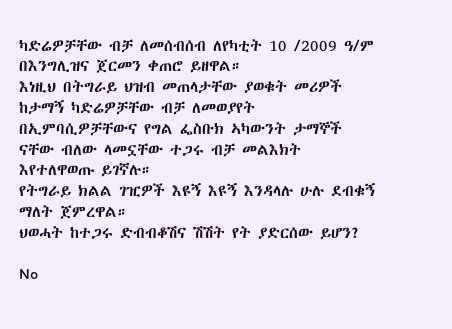ካድሬዎቻቸው ብቻ ለመሰብሰብ ለየካቲት 10 /2009 ዓ/ም በእንግሊዝና ጀርመን ቀጠሮ ይዘዋል።
እነዚህ በትግራይ ህዝብ መጠላታቸው ያወቁት መሪዎች ከታማኝ ካድሬዎቻቸው ብቻ ለመወያየት በኢምባሲዎቻቸውና የግል ፌስቡክ ኣካውንት ታማኞች ናቸው ብለው ላመኗቸው ተጋሩ ብቻ መልእክት እየተለዋወጡ ይገኛሉ።
የትግራይ ክልል ገዢዎች እዩኝ እዩኝ እንዳላሉ ሁሉ ደብቁኝ ማለት ጀምረዋል።
ህወሓት ከተጋሩ ድብብቆሽና ሽሽት የት ያድርሰው ይሆን?

No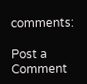comments:

Post a Comment